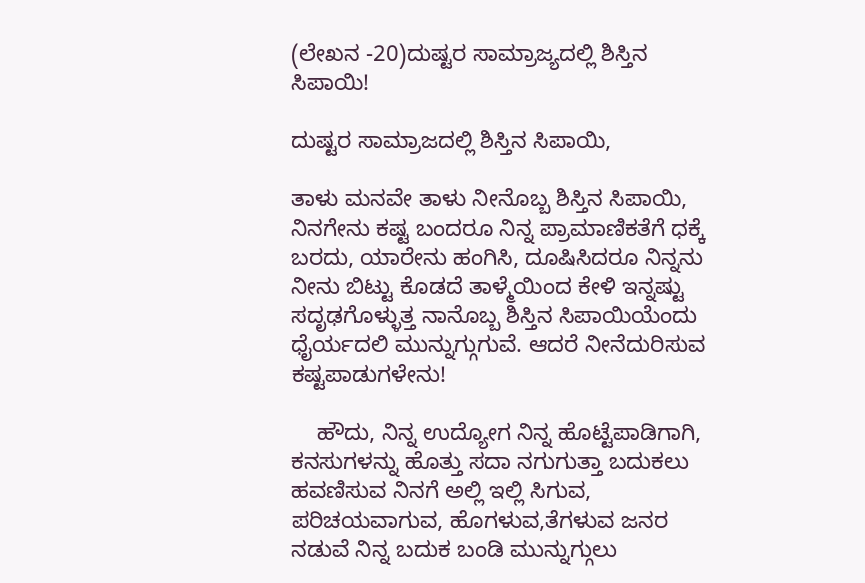(ಲೇಖನ -20)ದುಷ್ಟರ ಸಾಮ್ರಾಜ್ಯದಲ್ಲಿ ಶಿಸ್ತಿನ ಸಿಪಾಯಿ!

ದುಷ್ಟರ ಸಾಮ್ರಾಜದಲ್ಲಿ ಶಿಸ್ತಿನ ಸಿಪಾಯಿ,

ತಾಳು ಮನವೇ ತಾಳು ನೀನೊಬ್ಬ ಶಿಸ್ತಿನ ಸಿಪಾಯಿ, ನಿನಗೇನು ಕಷ್ಟ ಬಂದರೂ ನಿನ್ನ ಪ್ರಾಮಾಣಿಕತೆಗೆ ಧಕ್ಕೆ ಬರದು, ಯಾರೇನು ಹಂಗಿಸಿ, ದೂಷಿಸಿದರೂ ನಿನ್ನನು ನೀನು ಬಿಟ್ಟು ಕೊಡದೆ ತಾಳ್ಮೆಯಿಂದ ಕೇಳಿ ಇನ್ನಷ್ಟು ಸದೃಢಗೊಳ್ಳುತ್ತ ನಾನೊಬ್ಬ ಶಿಸ್ತಿನ ಸಿಪಾಯಿಯೆಂದು ಧೈರ್ಯದಲಿ ಮುನ್ನುಗ್ಗುಗುವೆ. ಆದರೆ ನೀನೆದುರಿಸುವ ಕಷ್ಟಪಾಡುಗಳೇನು!

    ಹೌದು, ನಿನ್ನ ಉದ್ಯೋಗ ನಿನ್ನ ಹೊಟ್ಟೆಪಾಡಿಗಾಗಿ, ಕನಸುಗಳನ್ನು ಹೊತ್ತು ಸದಾ ನಗುಗುತ್ತಾ ಬದುಕಲು ಹವಣಿಸುವ ನಿನಗೆ ಅಲ್ಲಿ ಇಲ್ಲಿ ಸಿಗುವ, ಪರಿಚಯವಾಗುವ, ಹೊಗಳುವ,ತೆಗಳುವ ಜನರ ನಡುವೆ ನಿನ್ನ ಬದುಕ ಬಂಡಿ ಮುನ್ನುಗ್ಗುಲು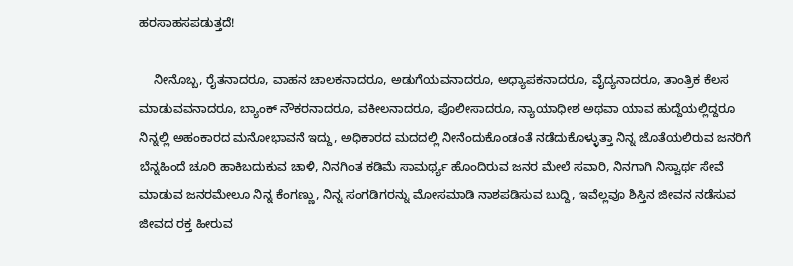ಹರಸಾಹಸಪಡುತ್ತದೆ!

    ನೀನೊಬ್ಬ, ರೈತನಾದರೂ, ವಾಹನ ಚಾಲಕನಾದರೂ, ಅಡುಗೆಯವನಾದರೂ, ಅಧ್ಯಾಪಕನಾದರೂ, ವೈದ್ಯನಾದರೂ, ತಾಂತ್ರಿಕ ಕೆಲಸ ಮಾಡುವವನಾದರೂ, ಬ್ಯಾಂಕ್ ನೌಕರನಾದರೂ, ವಕೀಲನಾದರೂ, ಪೊಲೀಸಾದರೂ, ನ್ಯಾಯಾಧೀಶ ಅಥವಾ ಯಾವ ಹುದ್ದೆಯಲ್ಲಿದ್ದರೂ ನಿನ್ನಲ್ಲಿ ಅಹಂಕಾರದ ಮನೋಭಾವನೆ ಇದ್ದು, ಅಧಿಕಾರದ ಮದದಲ್ಲಿ ನೀನೆಂದುಕೊಂಡಂತೆ ನಡೆದುಕೊಳ್ಳುತ್ತಾ ನಿನ್ನ ಜೊತೆಯಲಿರುವ ಜನರಿಗೆ ಬೆನ್ನಹಿಂದೆ ಚೂರಿ ಹಾಕಿಬದುಕುವ ಚಾಳಿ, ನಿನಗಿಂತ ಕಡಿಮೆ ಸಾಮರ್ಥ್ಯ ಹೊಂದಿರುವ ಜನರ ಮೇಲೆ ಸವಾರಿ, ನಿನಗಾಗಿ ನಿಸ್ವಾರ್ಥ ಸೇವೆ ಮಾಡುವ ಜನರಮೇಲೂ ನಿನ್ನ ಕೆಂಗಣ್ಣು, ನಿನ್ನ ಸಂಗಡಿಗರನ್ನು ಮೋಸಮಾಡಿ ನಾಶಪಡಿಸುವ ಬುದ್ದಿ, ಇವೆಲ್ಲವೂ ಶಿಸ್ತಿನ ಜೀವನ ನಡೆಸುವ ಜೀವದ ರಕ್ತ ಹೀರುವ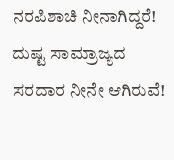ನರಪಿಶಾಚಿ ನೀನಾಗಿದ್ದರೆ! ದುಷ್ಟ ಸಾಮ್ರಾಜ್ಯದ ಸರದಾರ ನೀನೇ ಆಗಿರುವೆ!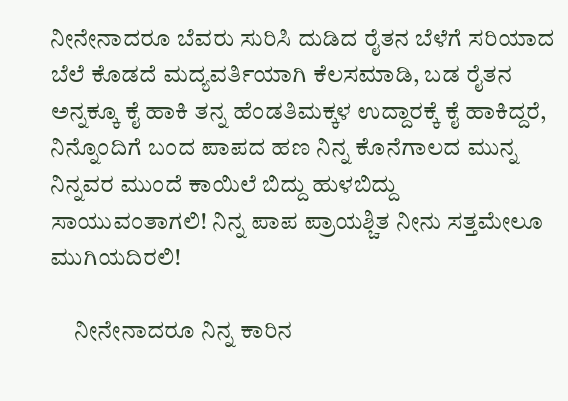ನೀನೇನಾದರೂ ಬೆವರು ಸುರಿಸಿ ದುಡಿದ ರೈತನ ಬೆಳೆಗೆ ಸರಿಯಾದ ಬೆಲೆ ಕೊಡದೆ ಮದ್ಯವರ್ತಿಯಾಗಿ ಕೆಲಸಮಾಡಿ, ಬಡ ರೈತನ ಅನ್ನಕ್ಕೂ ಕೈ ಹಾಕಿ ತನ್ನ ಹೆಂಡತಿಮಕ್ಕಳ ಉದ್ದಾರಕ್ಕೆ ಕೈ ಹಾಕಿದ್ದರೆ, ನಿನ್ನೊಂದಿಗೆ ಬಂದ ಪಾಪದ ಹಣ ನಿನ್ನ ಕೊನೆಗಾಲದ ಮುನ್ನ ನಿನ್ನವರ ಮುಂದೆ ಕಾಯಿಲೆ ಬಿದ್ದು ಹುಳಬಿದ್ದು ಸಾಯುವಂತಾಗಲಿ! ನಿನ್ನ ಪಾಪ ಪ್ರಾಯಶ್ಚಿತ ನೀನು ಸತ್ತಮೇಲೂ ಮುಗಿಯದಿರಲಿ!

     ನೀನೇನಾದರೂ ನಿನ್ನ ಕಾರಿನ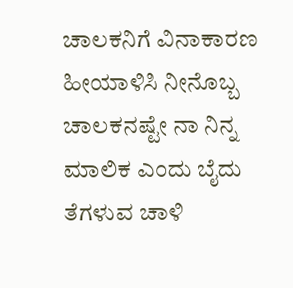ಚಾಲಕನಿಗೆ ವಿನಾಕಾರಣ ಹೀಯಾಳಿಸಿ ನೀನೊಬ್ಬ ಚಾಲಕನಷ್ಟೇ ನಾ ನಿನ್ನ ಮಾಲಿಕ ಎಂದು ಬೈದು ತೆಗಳುವ ಚಾಳಿ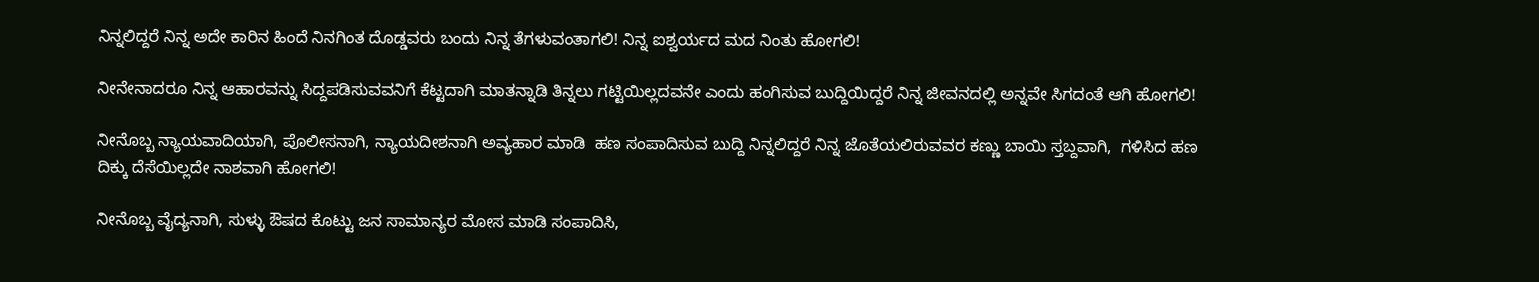ನಿನ್ನಲಿದ್ದರೆ ನಿನ್ನ ಅದೇ ಕಾರಿನ ಹಿಂದೆ ನಿನಗಿಂತ ದೊಡ್ಡವರು ಬಂದು ನಿನ್ನ ತೆಗಳುವಂತಾಗಲಿ! ನಿನ್ನ ಐಶ್ವರ್ಯದ ಮದ ನಿಂತು ಹೋಗಲಿ!

ನೀನೇನಾದರೂ ನಿನ್ನ ಆಹಾರವನ್ನು ಸಿದ್ದಪಡಿಸುವವನಿಗೆ ಕೆಟ್ಟದಾಗಿ ಮಾತನ್ನಾಡಿ ತಿನ್ನಲು ಗಟ್ಟಿಯಿಲ್ಲದವನೇ ಎಂದು ಹಂಗಿಸುವ ಬುದ್ದಿಯಿದ್ದರೆ ನಿನ್ನ ಜೀವನದಲ್ಲಿ ಅನ್ನವೇ ಸಿಗದಂತೆ ಆಗಿ ಹೋಗಲಿ!

ನೀನೊಬ್ಬ ನ್ಯಾಯವಾದಿಯಾಗಿ, ಪೊಲೀಸನಾಗಿ, ನ್ಯಾಯದೀಶನಾಗಿ ಅವ್ಯಹಾರ ಮಾಡಿ  ಹಣ ಸಂಪಾದಿಸುವ ಬುದ್ದಿ ನಿನ್ನಲಿದ್ದರೆ ನಿನ್ನ ಜೊತೆಯಲಿರುವವರ ಕಣ್ಣು ಬಾಯಿ ಸ್ತಬ್ದವಾಗಿ,  ಗಳಿಸಿದ ಹಣ ದಿಕ್ಕು ದೆಸೆಯಿಲ್ಲದೇ ನಾಶವಾಗಿ ಹೋಗಲಿ!

ನೀನೊಬ್ಬ ವೈದ್ಯನಾಗಿ, ಸುಳ್ಳು ಔಷದ ಕೊಟ್ಟು ಜನ ಸಾಮಾನ್ಯರ ಮೋಸ ಮಾಡಿ ಸಂಪಾದಿಸಿ,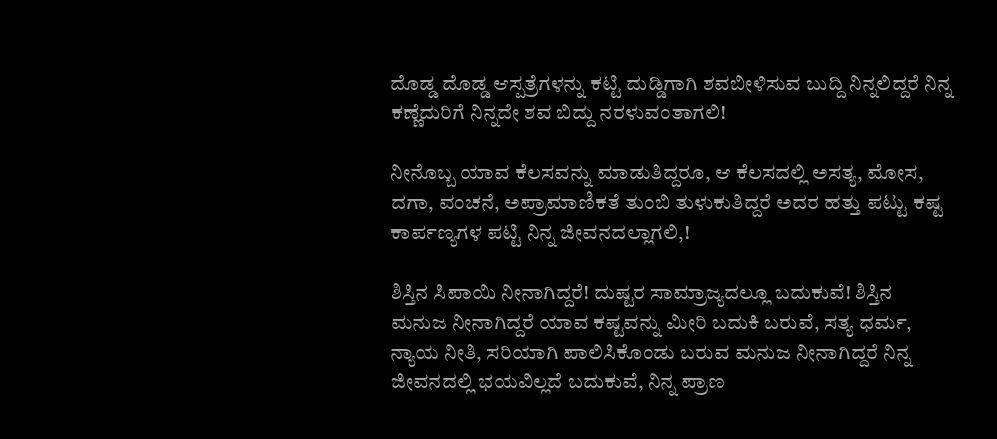ದೊಡ್ಡ ದೊಡ್ಡ ಆಸ್ಪತ್ರೆಗಳನ್ನು ಕಟ್ಟಿ ದುಡ್ಡಿಗಾಗಿ ಶವಬೀಳಿಸುವ ಬುದ್ದಿ ನಿನ್ನಲಿದ್ದರೆ ನಿನ್ನ ಕಣ್ಣೆದುರಿಗೆ ನಿನ್ನದೇ ಶವ ಬಿದ್ದು ನರಳುವಂತಾಗಲಿ!

ನೀನೊಬ್ಬ ಯಾವ ಕೆಲಸವನ್ನು ಮಾಡುತಿದ್ದರೂ, ಆ ಕೆಲಸದಲ್ಲಿ ಅಸತ್ಯ, ಮೋಸ, ದಗಾ, ವಂಚನೆ, ಅಪ್ರಾಮಾಣಿಕತೆ ತುಂಬಿ ತುಳುಕುತಿದ್ದರೆ ಅದರ ಹತ್ತು ಪಟ್ಟು ಕಷ್ಟ ಕಾರ್ಪಣ್ಯಗಳ ಪಟ್ಟಿ ನಿನ್ನ ಜೀವನದಲ್ಲಾಗಲಿ,!

ಶಿಸ್ತಿನ ಸಿಪಾಯಿ ನೀನಾಗಿದ್ದರೆ! ದುಷ್ಟರ ಸಾಮ್ರಾಜ್ಯದಲ್ಲೂ ಬದುಕುವೆ! ಶಿಸ್ತಿನ ಮನುಜ ನೀನಾಗಿದ್ದರೆ ಯಾವ ಕಷ್ಟವನ್ನು ಮೀರಿ ಬದುಕಿ ಬರುವೆ, ಸತ್ಯ ಧರ್ಮ, ನ್ಯಾಯ ನೀತಿ, ಸರಿಯಾಗಿ ಪಾಲಿಸಿಕೊಂಡು ಬರುವ ಮನುಜ ನೀನಾಗಿದ್ದರೆ ನಿನ್ನ ಜೀವನದಲ್ಲಿ ಭಯವಿಲ್ಲದೆ ಬದುಕುವೆ, ನಿನ್ನ ಪ್ರಾಣ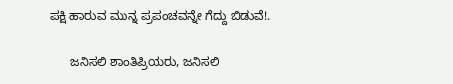ಪಕ್ಷಿ ಹಾರುವ ಮುನ್ನ ಪ್ರಪಂಚವನ್ನೇ ಗೆದ್ದು ಬಿಡುವೆ!.

      ಜನಿಸಲಿ ಶಾಂತಿಪ್ರಿಯರು, ಜನಿಸಲಿ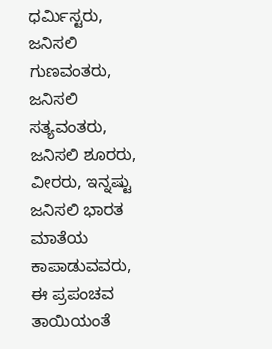ಧರ್ಮಿಸ್ಟರು, ಜನಿಸಲಿ ಗುಣವಂತರು, ಜನಿಸಲಿ ಸತ್ಯವಂತರು, ಜನಿಸಲಿ ಶೂರರು, ವೀರರು, ಇನ್ನಷ್ಟು ಜನಿಸಲಿ ಭಾರತ ಮಾತೆಯ ಕಾಪಾಡುವವರು, ಈ ಪ್ರಪಂಚವ ತಾಯಿಯಂತೆ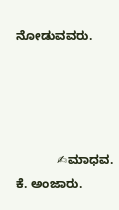ನೋಡುವವರು.




            ✍ಮಾಧವ. ಕೆ. ಅಂಜಾರು.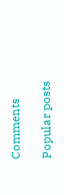Comments

Popular posts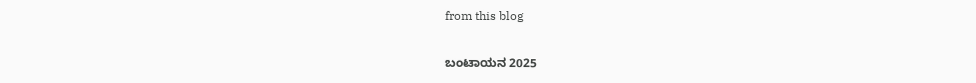from this blog

ಬಂಟಾಯನ 2025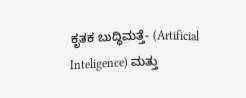ಕೃತಕ ಬುದ್ಧಿಮತ್ತೆ- (Artificial Inteligence) ಮತ್ತು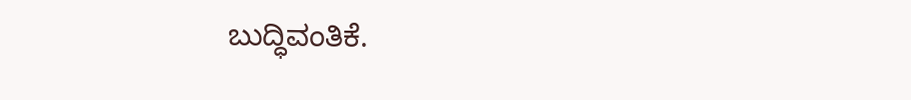ಬುದ್ಧಿವಂತಿಕೆ.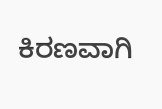ಕಿರಣವಾಗಿ